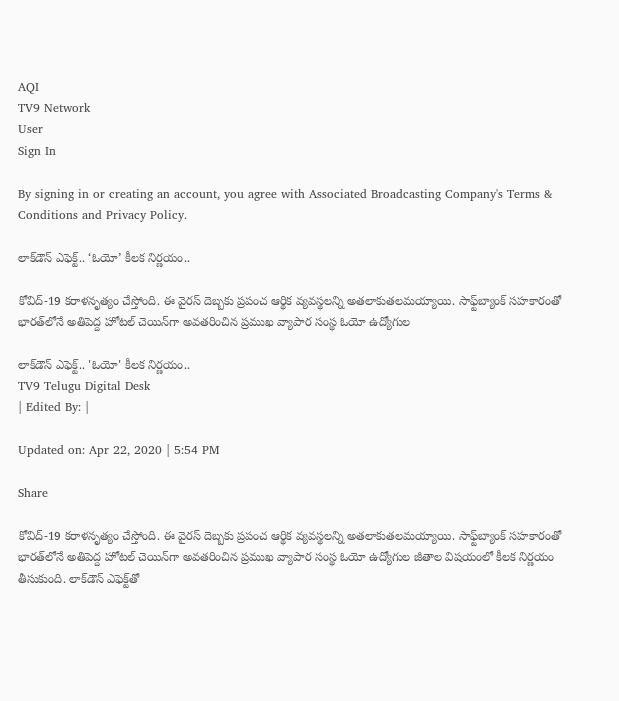AQI
TV9 Network
User
Sign In

By signing in or creating an account, you agree with Associated Broadcasting Company's Terms & Conditions and Privacy Policy.

లాక్‌డౌన్ ఎఫెక్ట్.. ‘ఓయో’ కీలక నిర్ణయం..

కోవిద్-19 కరాళనృత్యం చేస్తోంది. ఈ వైరస్ దెబ్బకు ప్రపంచ ఆర్థిక వ్యవస్థలన్ని అతలాకుతలమయ్యాయి. సాఫ్ట్‌బ్యాంక్ సహకారంతో భారత్‌లోనే అతిపెద్ద హోటల్ చెయిన్‌గా అవతరించిన ప్రముఖ వ్యాపార సంస్థ ఓయో ఉద్యోగుల

లాక్‌డౌన్ ఎఫెక్ట్.. 'ఓయో' కీలక నిర్ణయం..
TV9 Telugu Digital Desk
| Edited By: |

Updated on: Apr 22, 2020 | 5:54 PM

Share

కోవిద్-19 కరాళనృత్యం చేస్తోంది. ఈ వైరస్ దెబ్బకు ప్రపంచ ఆర్థిక వ్యవస్థలన్ని అతలాకుతలమయ్యాయి. సాఫ్ట్‌బ్యాంక్ సహకారంతో భారత్‌లోనే అతిపెద్ద హోటల్ చెయిన్‌గా అవతరించిన ప్రముఖ వ్యాపార సంస్థ ఓయో ఉద్యోగుల జీతాల విషయంలో కీలక నిర్ణయం తీసుకుంది. లాక్‌డౌన్ ఎఫెక్ట్‌తో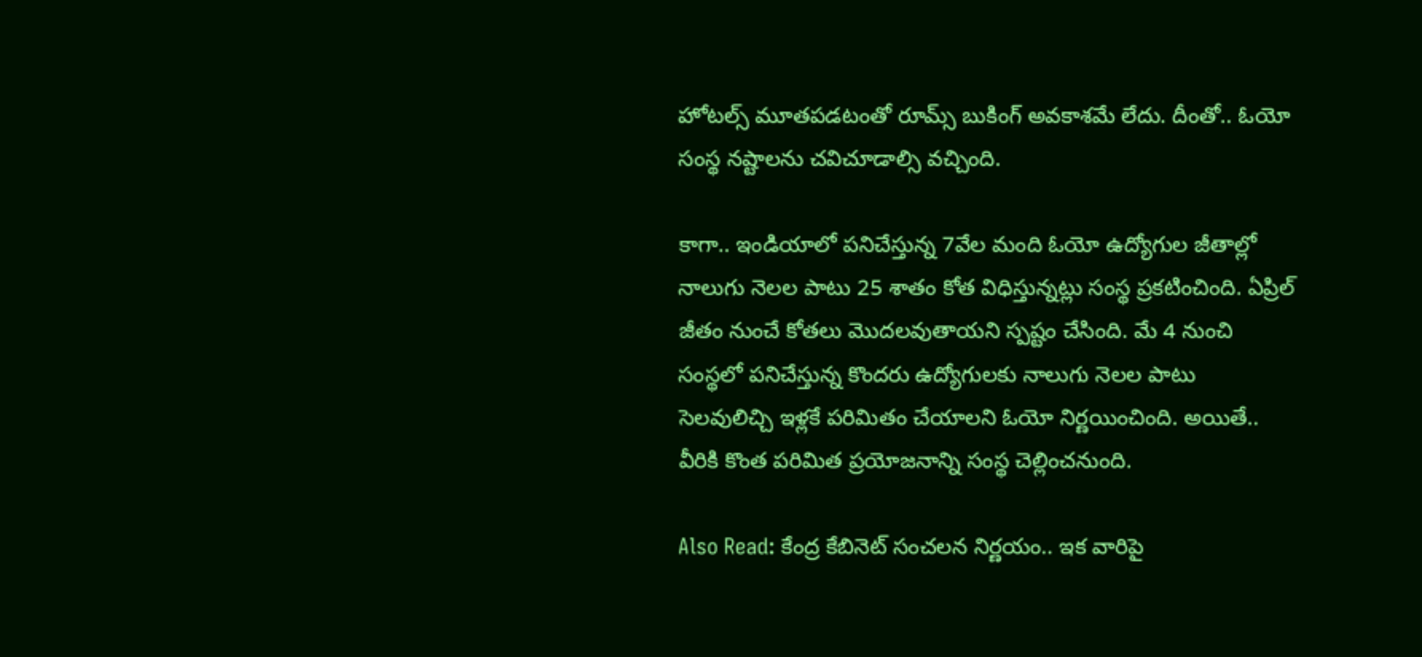హోటల్స్ మూతపడటంతో రూమ్స్ బుకింగ్ అవకాశమే లేదు. దీంతో.. ఓయో సంస్థ నష్టాలను చవిచూడాల్సి వచ్చింది.

కాగా.. ఇండియాలో పనిచేస్తున్న 7వేల మంది ఓయో ఉద్యోగుల జీతాల్లో నాలుగు నెలల పాటు 25 శాతం కోత విధిస్తున్నట్లు సంస్థ ప్రకటించింది. ఏప్రిల్ జీతం నుంచే కోతలు మొదలవుతాయని స్పష్టం చేసింది. మే 4 నుంచి సంస్థలో పనిచేస్తున్న కొందరు ఉద్యోగులకు నాలుగు నెలల పాటు సెలవులిచ్చి ఇళ్లకే పరిమితం చేయాలని ఓయో నిర్ణయించింది. అయితే.. వీరికి కొంత పరిమిత ప్రయోజనాన్ని సంస్థ చెల్లించనుంది.

Also Read: కేంద్ర కేబినెట్ సంచలన నిర్ణయం.. ఇక వారిపై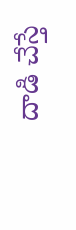దాడి చేస్తే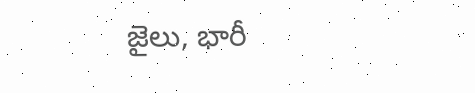జైలు, భారీ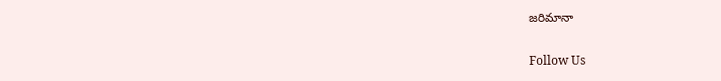జరిమానా

Follow Us